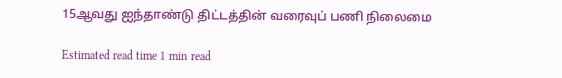15ஆவது ஐந்தாண்டு திட்டத்தின் வரைவுப் பணி நிலைமை

Estimated read time 1 min read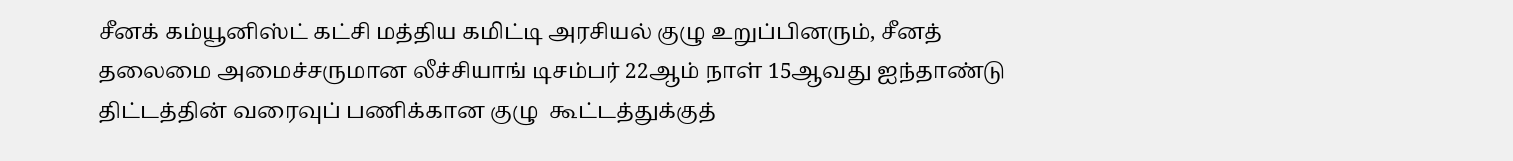சீனக் கம்யூனிஸ்ட் கட்சி மத்திய கமிட்டி அரசியல் குழு உறுப்பினரும், சீனத் தலைமை அமைச்சருமான லீச்சியாங் டிசம்பர் 22ஆம் நாள் 15ஆவது ஐந்தாண்டு திட்டத்தின் வரைவுப் பணிக்கான குழு  கூட்டத்துக்குத்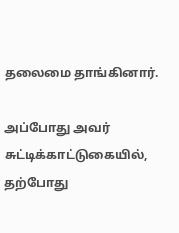தலைமை தாங்கினார்.

அப்போது அவர் சுட்டிக்காட்டுகையில், தற்போது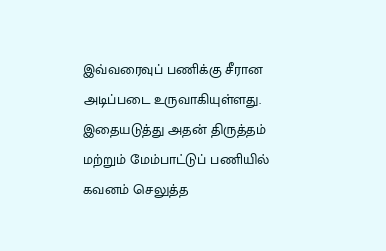இவ்வரைவுப் பணிக்கு சீரான அடிப்படை உருவாகியுள்ளது. இதையடுத்து அதன் திருத்தம் மற்றும் மேம்பாட்டுப் பணியில் கவனம் செலுத்த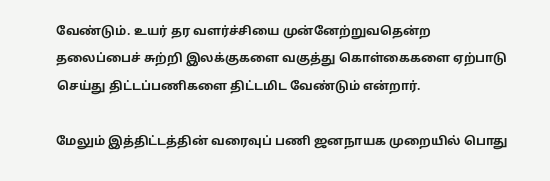வேண்டும். உயர் தர வளர்ச்சியை முன்னேற்றுவதென்ற தலைப்பைச் சுற்றி இலக்குகளை வகுத்து கொள்கைகளை ஏற்பாடு செய்து திட்டப்பணிகளை திட்டமிட வேண்டும் என்றார்.

மேலும் இத்திட்டத்தின் வரைவுப் பணி ஜனநாயக முறையில் பொது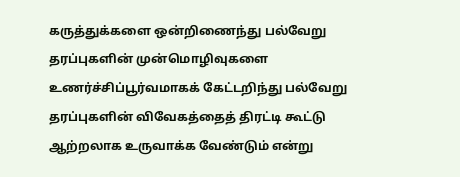கருத்துக்களை ஒன்றிணைந்து பல்வேறு  தரப்புகளின் முன்மொழிவுகளை உணர்ச்சிப்பூர்வமாகக் கேட்டறிந்து பல்வேறு தரப்புகளின் விவேகத்தைத் திரட்டி கூட்டு ஆற்றலாக உருவாக்க வேண்டும் என்று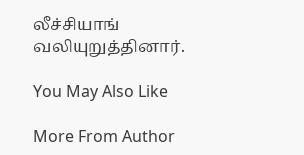லீச்சியாங் வலியுறுத்தினார்.

You May Also Like

More From Author